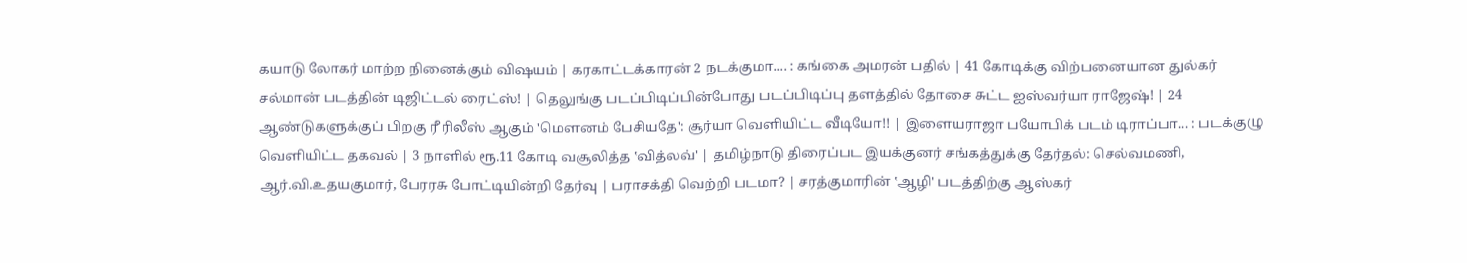கயாடு லோகர் மாற்ற நினைக்கும் விஷயம் | கரகாட்டக்காரன் 2 நடக்குமா.... : கங்கை அமரன் பதில் | 41 கோடிக்கு விற்பனையான துல்கர் சல்மான் படத்தின் டிஜிட்டல் ரைட்ஸ்! | தெலுங்கு படப்பிடிப்பின்போது படப்பிடிப்பு தளத்தில் தோசை சுட்ட ஐஸ்வர்யா ராஜேஷ்! | 24 ஆண்டுகளுக்குப் பிறகு ரீ ரிலீஸ் ஆகும் 'மௌனம் பேசியதே': சூர்யா வெளியிட்ட வீடியோ!! | இளையராஜா பயோபிக் படம் டிராப்பா... : படக்குழு வெளியிட்ட தகவல் | 3 நாளில் ரூ.11 கோடி வசூலித்த ‛வித்லவ்' | தமிழ்நாடு திரைப்பட இயக்குனர் சங்கத்துக்கு தேர்தல்: செல்வமணி, ஆர்.வி.உதயகுமார், பேரரசு போட்டியின்றி தேர்வு | பராசக்தி வெற்றி படமா? | சரத்குமாரின் ‛ஆழி' படத்திற்கு ஆஸ்கர்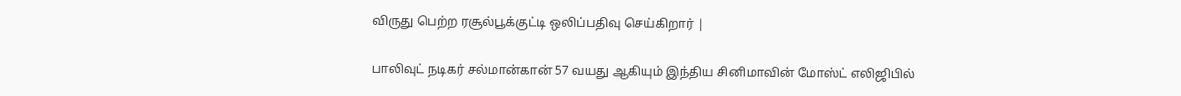விருது பெற்ற ரசூல்பூக்குட்டி ஒலிப்பதிவு செய்கிறார் |

பாலிவுட் நடிகர் சல்மான்கான் 57 வயது ஆகியும் இந்திய சினிமாவின் மோஸ்ட் எலிஜிபில்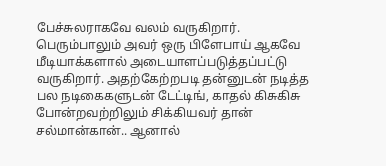பேச்சுலராகவே வலம் வருகிறார். பெரும்பாலும் அவர் ஒரு பிளேபாய் ஆகவே மீடியாக்களால் அடையாளப்படுத்தப்பட்டு வருகிறார். அதற்கேற்றபடி தன்னுடன் நடித்த பல நடிகைகளுடன் டேட்டிங், காதல் கிசுகிசு போன்றவற்றிலும் சிக்கியவர் தான் சல்மான்கான்.. ஆனால்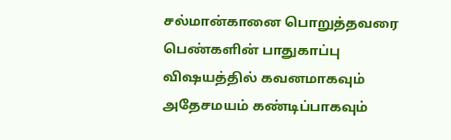சல்மான்கானை பொறுத்தவரை பெண்களின் பாதுகாப்பு விஷயத்தில் கவனமாகவும் அதேசமயம் கண்டிப்பாகவும்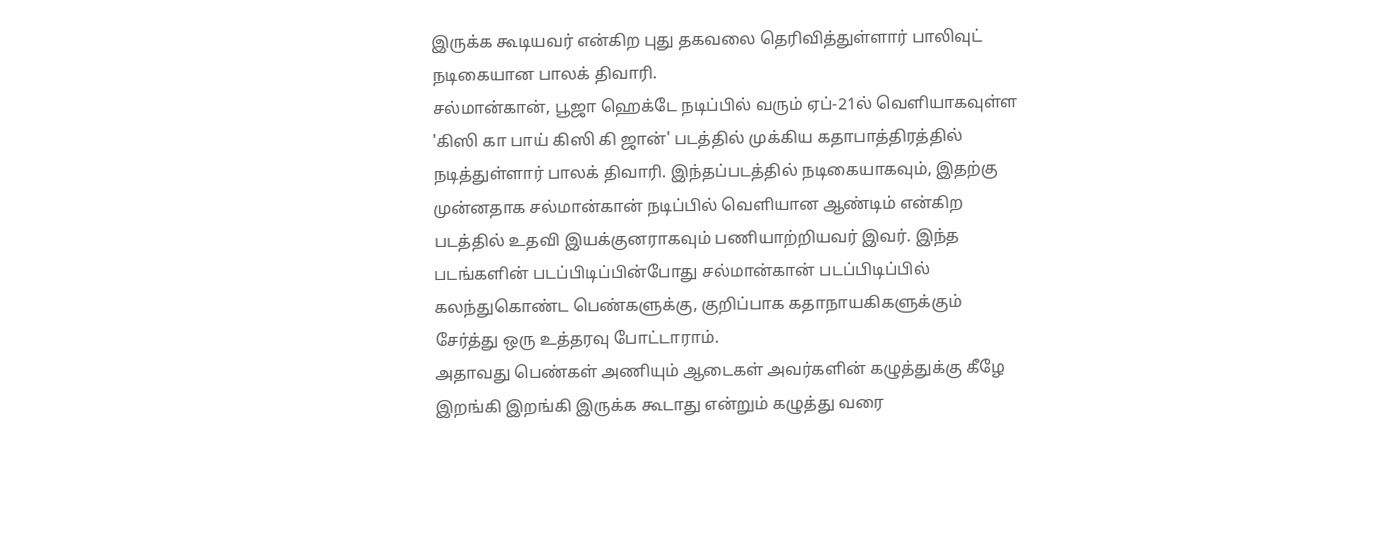இருக்க கூடியவர் என்கிற புது தகவலை தெரிவித்துள்ளார் பாலிவுட் நடிகையான பாலக் திவாரி.
சல்மான்கான், பூஜா ஹெக்டே நடிப்பில் வரும் ஏப்-21ல் வெளியாகவுள்ள 'கிஸி கா பாய் கிஸி கி ஜான்' படத்தில் முக்கிய கதாபாத்திரத்தில் நடித்துள்ளார் பாலக் திவாரி. இந்தப்படத்தில் நடிகையாகவும், இதற்கு முன்னதாக சல்மான்கான் நடிப்பில் வெளியான ஆண்டிம் என்கிற படத்தில் உதவி இயக்குனராகவும் பணியாற்றியவர் இவர். இந்த படங்களின் படப்பிடிப்பின்போது சல்மான்கான் படப்பிடிப்பில் கலந்துகொண்ட பெண்களுக்கு, குறிப்பாக கதாநாயகிகளுக்கும் சேர்த்து ஒரு உத்தரவு போட்டாராம்.
அதாவது பெண்கள் அணியும் ஆடைகள் அவர்களின் கழுத்துக்கு கீழே இறங்கி இறங்கி இருக்க கூடாது என்றும் கழுத்து வரை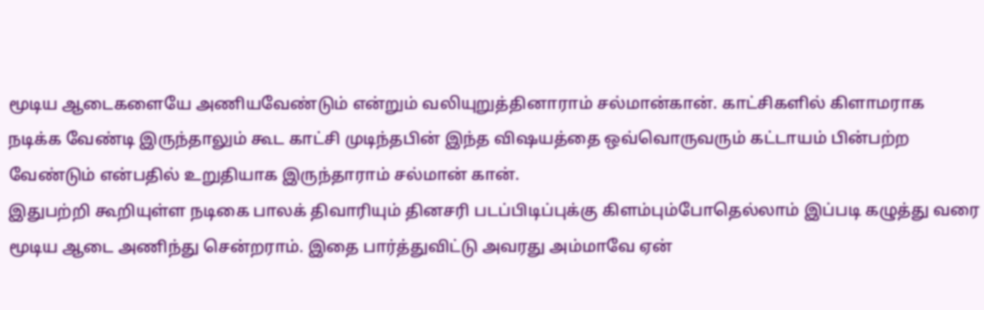மூடிய ஆடைகளையே அணியவேண்டும் என்றும் வலியுறுத்தினாராம் சல்மான்கான். காட்சிகளில் கிளாமராக நடிக்க வேண்டி இருந்தாலும் கூட காட்சி முடிந்தபின் இந்த விஷயத்தை ஒவ்வொருவரும் கட்டாயம் பின்பற்ற வேண்டும் என்பதில் உறுதியாக இருந்தாராம் சல்மான் கான்.
இதுபற்றி கூறியுள்ள நடிகை பாலக் திவாரியும் தினசரி படப்பிடிப்புக்கு கிளம்பும்போதெல்லாம் இப்படி கழுத்து வரை மூடிய ஆடை அணிந்து சென்றராம். இதை பார்த்துவிட்டு அவரது அம்மாவே ஏன்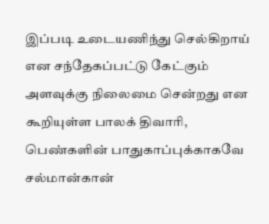இப்படி உடையணிந்து செல்கிறாய் என சந்தேகப்பட்டு கேட்கும் அளவுக்கு நிலைமை சென்றது என கூறியுள்ள பாலக் திவாரி, பெண்களின் பாதுகாப்புக்காகவே சல்மான்கான்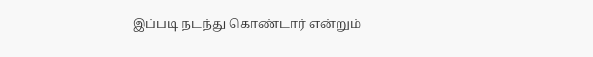இப்படி நடந்து கொண்டார் என்றும்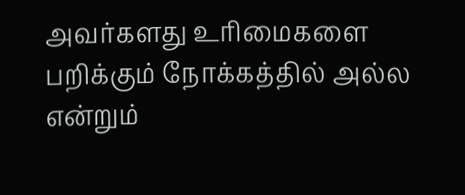அவர்களது உரிமைகளை பறிக்கும் நோக்கத்தில் அல்ல என்றும்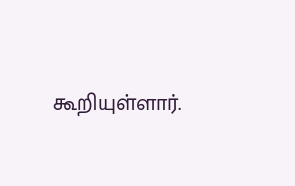கூறியுள்ளார்.